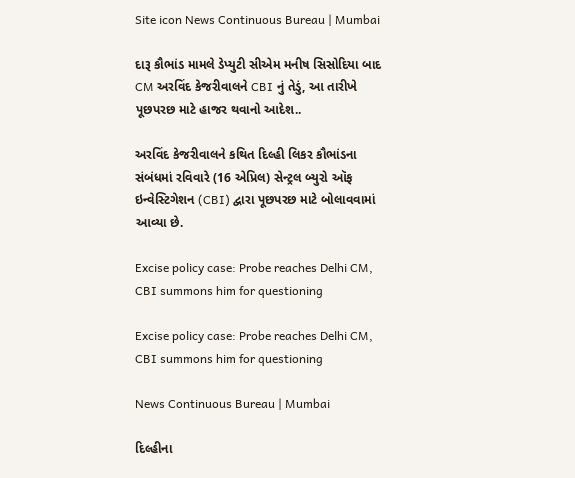Site icon News Continuous Bureau | Mumbai

દારૂ કૌભાંડ મામલે ડેપ્યુટી સીએમ મનીષ સિસોદિયા બાદ CM અરવિંદ કેજરીવાલને CBI નું તેડું, આ તારીખે પૂછપરછ માટે હાજર થવાનો આદેશ..

અરવિંદ કેજરીવાલને કથિત દિલ્હી લિકર કૌભાંડના સંબંધમાં રવિવારે (16 એપ્રિલ) સેન્ટ્રલ બ્યુરો ઑફ ઇન્વેસ્ટિગેશન (CBI) દ્વારા પૂછપરછ માટે બોલાવવામાં આવ્યા છે.

Excise policy case: Probe reaches Delhi CM, CBI summons him for questioning

Excise policy case: Probe reaches Delhi CM, CBI summons him for questioning

News Continuous Bureau | Mumbai

દિલ્હીના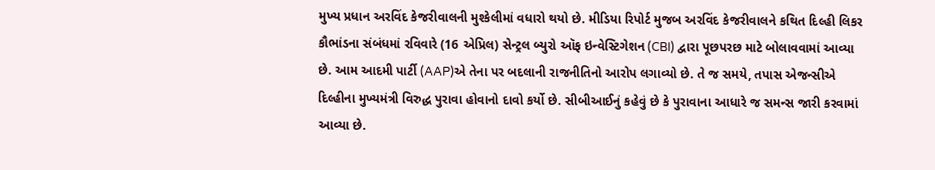મુખ્ય પ્રધાન અરવિંદ કેજરીવાલની મુશ્કેલીમાં વધારો થયો છે. મીડિયા રિપોર્ટ મુજબ અરવિંદ કેજરીવાલને કથિત દિલ્હી લિકર કૌભાંડના સંબંધમાં રવિવારે (16 એપ્રિલ) સેન્ટ્રલ બ્યુરો ઑફ ઇન્વેસ્ટિગેશન (CBI) દ્વારા પૂછપરછ માટે બોલાવવામાં આવ્યા છે. આમ આદમી પાર્ટી (AAP)એ તેના પર બદલાની રાજનીતિનો આરોપ લગાવ્યો છે. તે જ સમયે, તપાસ એજન્સીએ દિલ્હીના મુખ્યમંત્રી વિરુદ્ધ પુરાવા હોવાનો દાવો કર્યો છે. સીબીઆઈનું કહેવું છે કે પુરાવાના આધારે જ સમન્સ જારી કરવામાં આવ્યા છે.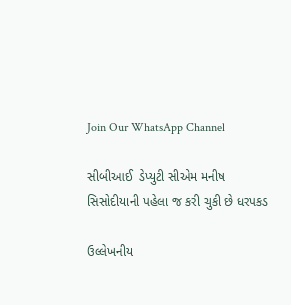Join Our WhatsApp Channel

સીબીઆઈ  ડેપ્યુટી સીએમ મનીષ સિસોદીયાની પહેલા જ કરી ચુકી છે ધરપકડ

ઉલ્લેખનીય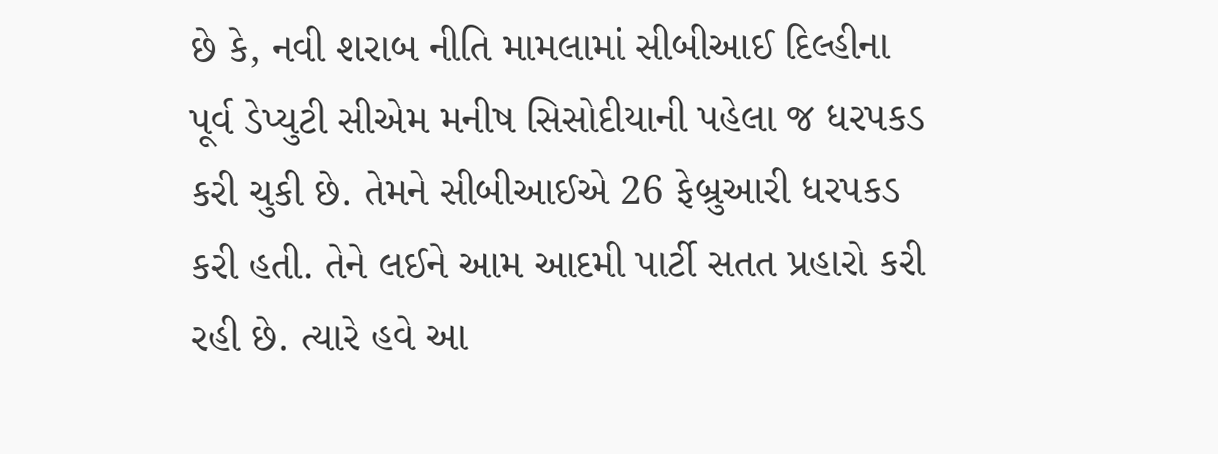છે કે, નવી શરાબ નીતિ મામલામાં સીબીઆઈ દિલ્હીના પૂર્વ ડેપ્યુટી સીએમ મનીષ સિસોદીયાની પહેલા જ ધરપકડ કરી ચુકી છે. તેમને સીબીઆઈએ 26 ફેબ્રુઆરી ધરપકડ કરી હતી. તેને લઈને આમ આદમી પાર્ટી સતત પ્રહારો કરી રહી છે. ત્યારે હવે આ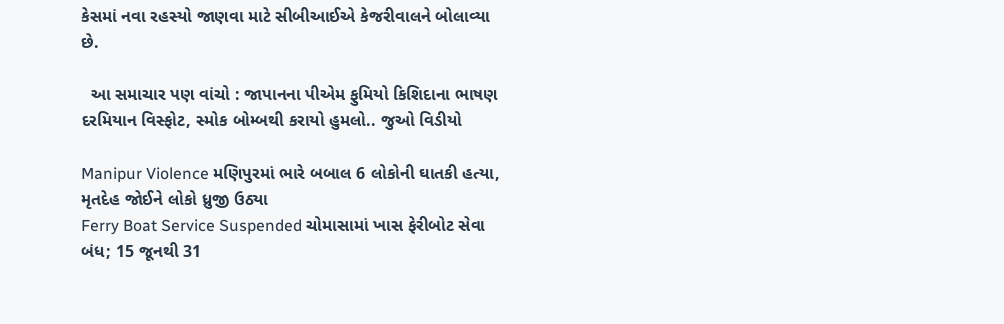કેસમાં નવા રહસ્યો જાણવા માટે સીબીઆઈએ કેજરીવાલને બોલાવ્યા છે.

  આ સમાચાર પણ વાંચો : જાપાનના પીએમ ફુમિયો કિશિદાના ભાષણ દરમિયાન વિસ્ફોટ, સ્મોક બોમ્બથી કરાયો હુમલો.. જુઓ વિડીયો

Manipur Violence મણિપુરમાં ભારે બબાલ 6 લોકોની ઘાતકી હત્યા, મૃતદેહ જોઈને લોકો ધ્રુજી ઉઠ્યા
Ferry Boat Service Suspended ચોમાસામાં ખાસ ફેરીબોટ સેવા બંધ; 15 જૂનથી 31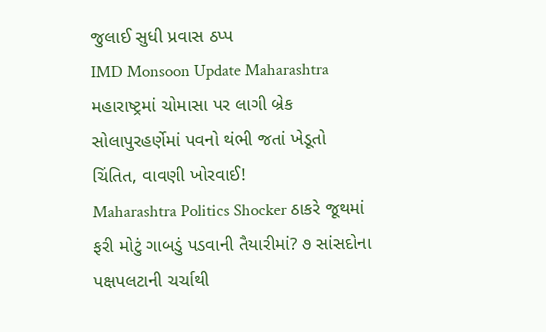જુલાઈ સુધી પ્રવાસ ઠપ્પ
IMD Monsoon Update Maharashtra મહારાષ્ટ્રમાં ચોમાસા પર લાગી બ્રેક સોલાપુરહર્ણેમાં પવનો થંભી જતાં ખેડૂતો ચિંતિત, વાવણી ખોરવાઈ!
Maharashtra Politics Shocker ઠાકરે જૂથમાં ફરી મોટું ગાબડું પડવાની તૈયારીમાં? ૭ સાંસદોના પક્ષપલટાની ચર્ચાથી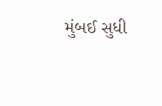મુંબઈ સુધી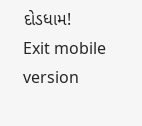દોડધામ!
Exit mobile version